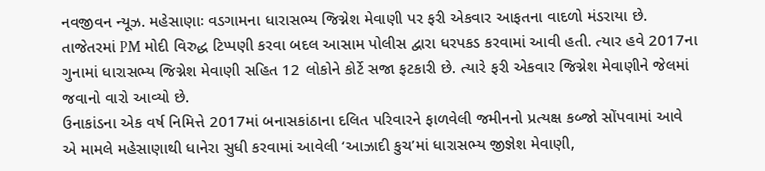નવજીવન ન્યૂઝ. મહેસાણાઃ વડગામના ધારાસભ્ય જિગ્નેશ મેવાણી પર ફરી એકવાર આફતના વાદળો મંડરાયા છે. તાજેતરમાં PM મોદી વિરુદ્ધ ટિપ્પણી કરવા બદલ આસામ પોલીસ દ્વારા ધરપકડ કરવામાં આવી હતી. ત્યાર હવે 2017ના ગુનામાં ધારાસભ્ય જિગ્નેશ મેવાણી સહિત 12 લોકોને કોર્ટે સજા ફટકારી છે. ત્યારે ફરી એકવાર જિગ્નેશ મેવાણીને જેલમાં જવાનો વારો આવ્યો છે.
ઉનાકાંડના એક વર્ષ નિમિત્તે 2017માં બનાસકાંઠાના દલિત પરિવારને ફાળવેલી જમીનનો પ્રત્યક્ષ કબ્જો સોંપવામાં આવે એ મામલે મહેસાણાથી ધાનેરા સુધી કરવામાં આવેલી ‘આઝાદી કુચ’માં ધારાસભ્ય જીજ્ઞેશ મેવાણી,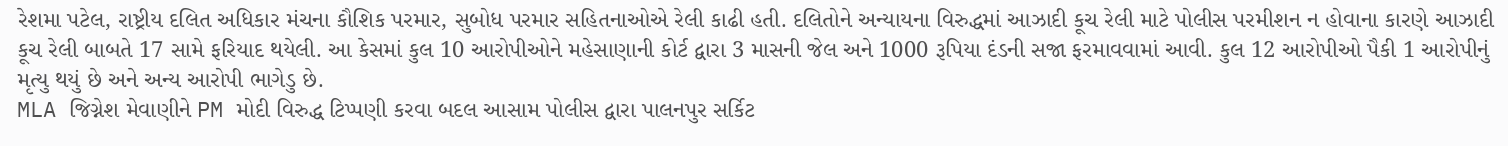રેશમા પટેલ, રાષ્ટ્રીય દલિત અધિકાર મંચના કૌશિક પરમાર, સુબોધ પરમાર સહિતનાઓએ રેલી કાઢી હતી. દલિતોને અન્યાયના વિરુદ્ધમાં આઝાદી કૂચ રેલી માટે પોલીસ પરમીશન ન હોવાના કારણે આઝાદી કૂચ રેલી બાબતે 17 સામે ફરિયાદ થયેલી. આ કેસમાં કુલ 10 આરોપીઓને મહેસાણાની કોર્ટ દ્વારા 3 માસની જેલ અને 1000 રૂપિયા દંડની સજા ફરમાવવામાં આવી. કુલ 12 આરોપીઓ પૈકી 1 આરોપીનું મૃત્યુ થયું છે અને અન્ય આરોપી ભાગેડુ છે.
MLA જિગ્નેશ મેવાણીને PM મોદી વિરુદ્ધ ટિપ્પણી કરવા બદલ આસામ પોલીસ દ્વારા પાલનપુર સર્કિટ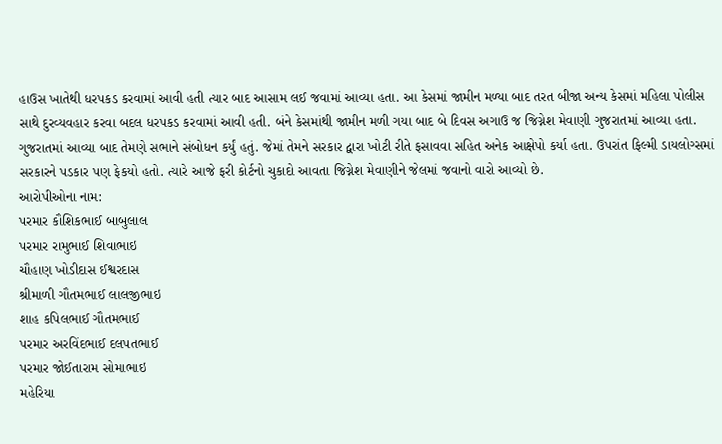હાઉસ ખાતેથી ધરપકડ કરવામાં આવી હતી ત્યાર બાદ આસામ લઈ જવામાં આવ્યા હતા. આ કેસમાં જામીન મળ્યા બાદ તરત બીજા અન્ય કેસમાં મહિલા પોલીસ સાથે દુરવ્યવહાર કરવા બદલ ધરપકડ કરવામાં આવી હતી. બંને કેસમાંથી જામીન મળી ગયા બાદ બે દિવસ અગાઉ જ જિગ્નેશ મેવાણી ગુજરાતમાં આવ્યા હતા. ગુજરાતમાં આવ્યા બાદ તેમણે સભાને સંબોધન કર્યું હતું. જેમાં તેમને સરકાર દ્વારા ખોટી રીતે ફસાવવા સહિત અનેક આક્ષેપો કર્યા હતા. ઉપરાંત ફિલ્મી ડાયલોગ્સમાં સરકારને પડકાર પણ ફેકયો હતો. ત્યારે આજે ફરી કોર્ટનો ચુકાદો આવતા જિગ્નેશ મેવાણીને જેલમાં જવાનો વારો આવ્યો છે.
આરોપીઓના નામ:
પરમાર કૌશિકભાઈ બાબુલાલ
પરમાર રામુભાઈ શિવાભાઇ
ચૌહાણ ખોડીદાસ ઈશ્વરદાસ
શ્રીમાળી ગૌતમભાઈ લાલજીભાઇ
શાહ કપિલભાઈ ગૌતમભાઈ
પરમાર અરવિંદભાઈ દલપતભાઈ
પરમાર જોઈતારામ સોમાભાઇ
મહેરિયા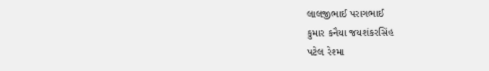લાલજીભાઈ પરાગભાઈ
કુમાર કનૈયા જયશંકરસિંહ
પટેલ રેશ્મા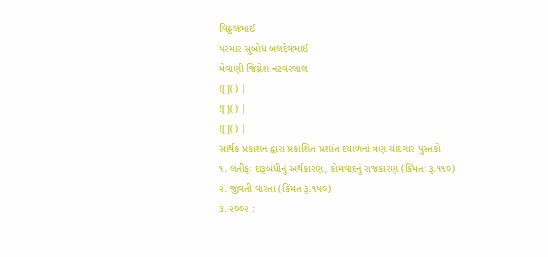વિઠ્ઠલભાઈ
પરમાર સુબોધ બલદેવભાઈ
મેવાણી જિગ્નેશ નટવરલાલ
![]() |
![]() |
![]() |
સાર્થક પ્રકાશન દ્વારા પ્રકાશિત પ્રશાંત દયાળનાં ત્રણ યાદગાર પુસ્તકો
૧. લતીફઃ દારૂબંધીનું અર્થકારણ, કોમવાદનું રાજકારણ (કિંમતઃ રૂ.૧૧૦)
૨. જીવતી વારતા (કિંમત રૂ.૧૫૦)
૩. ૨૦૦૨ :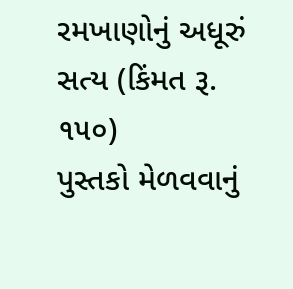રમખાણોનું અધૂરું સત્ય (કિંમત રૂ. ૧૫૦)
પુસ્તકો મેળવવાનું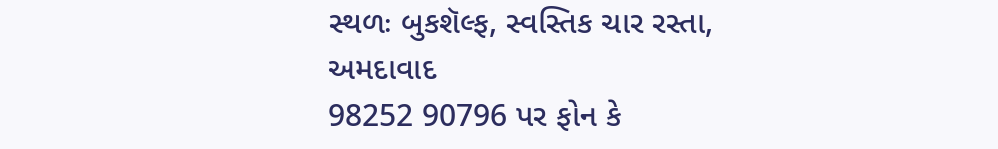સ્થળઃ બુકશૅલ્ફ, સ્વસ્તિક ચાર રસ્તા, અમદાવાદ
98252 90796 પર ફોન કે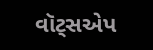વૉટ્સએપ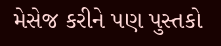મેસેજ કરીને પણ પુસ્તકો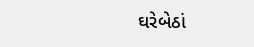ઘરેબેઠાં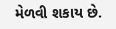મેળવી શકાય છે.